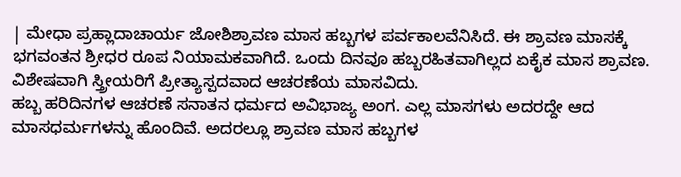| ಮೇಧಾ ಪ್ರಹ್ಲಾದಾಚಾರ್ಯ ಜೋಶಿಶ್ರಾವಣ ಮಾಸ ಹಬ್ಬಗಳ ಪರ್ವಕಾಲವೆನಿಸಿದೆ. ಈ ಶ್ರಾವಣ ಮಾಸಕ್ಕೆ ಭಗವಂತನ ಶ್ರೀಧರ ರೂಪ ನಿಯಾಮಕವಾಗಿದೆ. ಒಂದು ದಿನವೂ ಹಬ್ಬರಹಿತವಾಗಿಲ್ಲದ ಏಕೈಕ ಮಾಸ ಶ್ರಾವಣ. ವಿಶೇಷವಾಗಿ ಸ್ತ್ರೀಯರಿಗೆ ಪ್ರೀತ್ಯಾಸ್ಪದವಾದ ಆಚರಣೆಯ ಮಾಸವಿದು.
ಹಬ್ಬ ಹರಿದಿನಗಳ ಆಚರಣೆ ಸನಾತನ ಧರ್ಮದ ಅವಿಭಾಜ್ಯ ಅಂಗ. ಎಲ್ಲ ಮಾಸಗಳು ಅದರದ್ದೇ ಆದ ಮಾಸಧರ್ಮಗಳನ್ನು ಹೊಂದಿವೆ. ಅದರಲ್ಲೂ ಶ್ರಾವಣ ಮಾಸ ಹಬ್ಬಗಳ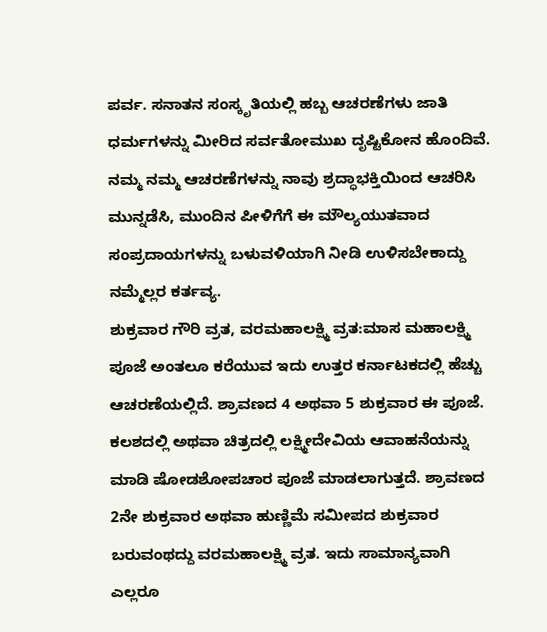ಪರ್ವ. ಸನಾತನ ಸಂಸ್ಕೃತಿಯಲ್ಲಿ ಹಬ್ಬ ಆಚರಣೆಗಳು ಜಾತಿ ಧರ್ಮಗಳನ್ನು ಮೀರಿದ ಸರ್ವತೋಮುಖ ದೃಷ್ಟಿಕೋನ ಹೊಂದಿವೆ. ನಮ್ಮ ನಮ್ಮ ಆಚರಣೆಗಳನ್ನು ನಾವು ಶ್ರದ್ಧಾಭಕ್ತಿಯಿಂದ ಆಚರಿಸಿ ಮುನ್ನಡೆಸಿ, ಮುಂದಿನ ಪೀಳಿಗೆಗೆ ಈ ಮೌಲ್ಯಯುತವಾದ ಸಂಪ್ರದಾಯಗಳನ್ನು ಬಳುವಳಿಯಾಗಿ ನೀಡಿ ಉಳಿಸಬೇಕಾದ್ದು ನಮ್ಮೆಲ್ಲರ ಕರ್ತವ್ಯ.
ಶುಕ್ರವಾರ ಗೌರಿ ವ್ರತ, ವರಮಹಾಲಕ್ಷ್ಮಿ ವ್ರತ:ಮಾಸ ಮಹಾಲಕ್ಷ್ಮಿ ಪೂಜೆ ಅಂತಲೂ ಕರೆಯುವ ಇದು ಉತ್ತರ ಕರ್ನಾಟಕದಲ್ಲಿ ಹೆಚ್ಚು ಆಚರಣೆಯಲ್ಲಿದೆ. ಶ್ರಾವಣದ 4 ಅಥವಾ 5 ಶುಕ್ರವಾರ ಈ ಪೂಜೆ. ಕಲಶದಲ್ಲಿ ಅಥವಾ ಚಿತ್ರದಲ್ಲಿ ಲಕ್ಷ್ಮೀದೇವಿಯ ಆವಾಹನೆಯನ್ನು ಮಾಡಿ ಷೋಡಶೋಪಚಾರ ಪೂಜೆ ಮಾಡಲಾಗುತ್ತದೆ. ಶ್ರಾವಣದ 2ನೇ ಶುಕ್ರವಾರ ಅಥವಾ ಹುಣ್ಣಿಮೆ ಸಮೀಪದ ಶುಕ್ರವಾರ ಬರುವಂಥದ್ದು ವರಮಹಾಲಕ್ಷ್ಮಿ ವ್ರತ. ಇದು ಸಾಮಾನ್ಯವಾಗಿ ಎಲ್ಲರೂ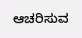ಆಚರಿಸುವ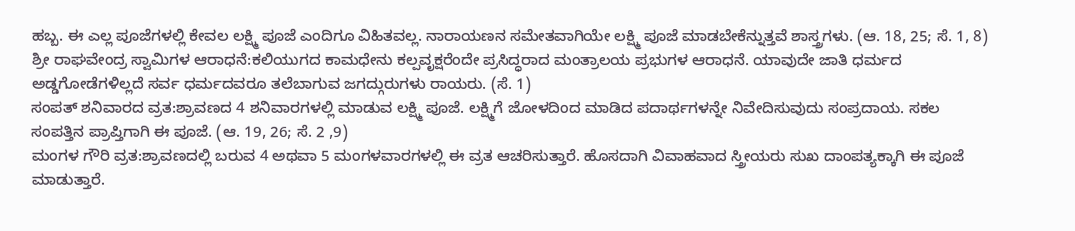ಹಬ್ಬ. ಈ ಎಲ್ಲ ಪೂಜೆಗಳಲ್ಲಿ ಕೇವಲ ಲಕ್ಷ್ಮಿ ಪೂಜೆ ಎಂದಿಗೂ ವಿಹಿತವಲ್ಲ. ನಾರಾಯಣನ ಸಮೇತವಾಗಿಯೇ ಲಕ್ಷ್ಮಿ ಪೂಜೆ ಮಾಡಬೇಕೆನ್ನುತ್ತವೆ ಶಾಸ್ತ್ರಗಳು. (ಆ. 18, 25; ಸೆ. 1, 8)
ಶ್ರೀ ರಾಘವೇಂದ್ರ ಸ್ವಾಮಿಗಳ ಆರಾಧನೆ:ಕಲಿಯುಗದ ಕಾಮಧೇನು ಕಲ್ಪವೃಕ್ಷರೆಂದೇ ಪ್ರಸಿದ್ಧರಾದ ಮಂತ್ರಾಲಯ ಪ್ರಭುಗಳ ಆರಾಧನೆ. ಯಾವುದೇ ಜಾತಿ ಧರ್ಮದ ಅಡ್ಡಗೋಡೆಗಳಿಲ್ಲದೆ ಸರ್ವ ಧರ್ಮದವರೂ ತಲೆಬಾಗುವ ಜಗದ್ಗುರುಗಳು ರಾಯರು. (ಸೆ. 1)
ಸಂಪತ್ ಶನಿವಾರದ ವ್ರತ:ಶ್ರಾವಣದ 4 ಶನಿವಾರಗಳಲ್ಲಿ ಮಾಡುವ ಲಕ್ಷ್ಮಿ ಪೂಜೆ. ಲಕ್ಷ್ಮಿಗೆ ಜೋಳದಿಂದ ಮಾಡಿದ ಪದಾರ್ಥಗಳನ್ನೇ ನಿವೇದಿಸುವುದು ಸಂಪ್ರದಾಯ. ಸಕಲ ಸಂಪತ್ತಿನ ಪ್ರಾಪ್ತಿಗಾಗಿ ಈ ಪೂಜೆ. (ಆ. 19, 26; ಸೆ. 2 ,9)
ಮಂಗಳ ಗೌರಿ ವ್ರತ:ಶ್ರಾವಣದಲ್ಲಿ ಬರುವ 4 ಅಥವಾ 5 ಮಂಗಳವಾರಗಳಲ್ಲಿ ಈ ವ್ರತ ಆಚರಿಸುತ್ತಾರೆ. ಹೊಸದಾಗಿ ವಿವಾಹವಾದ ಸ್ತ್ರೀಯರು ಸುಖ ದಾಂಪತ್ಯಕ್ಕಾಗಿ ಈ ಪೂಜೆ ಮಾಡುತ್ತಾರೆ.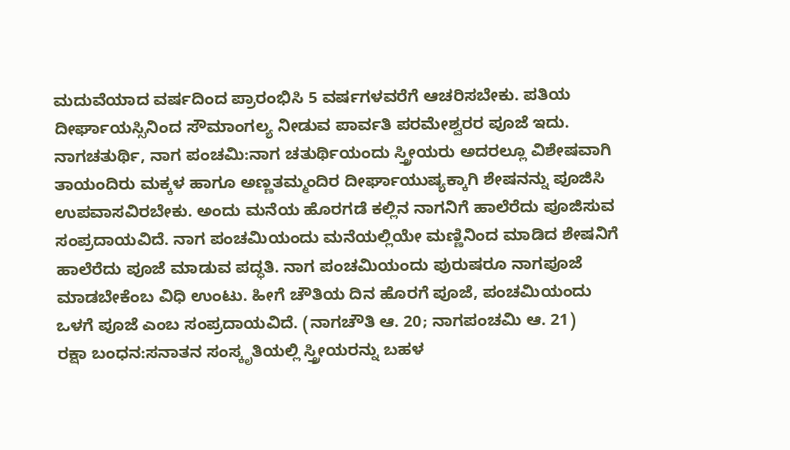ಮದುವೆಯಾದ ವರ್ಷದಿಂದ ಪ್ರಾರಂಭಿಸಿ 5 ವರ್ಷಗಳವರೆಗೆ ಆಚರಿಸಬೇಕು. ಪತಿಯ ದೀರ್ಘಾಯಸ್ಸಿನಿಂದ ಸೌಮಾಂಗಲ್ಯ ನೀಡುವ ಪಾರ್ವತಿ ಪರಮೇಶ್ವರರ ಪೂಜೆ ಇದು.
ನಾಗಚತುರ್ಥಿ, ನಾಗ ಪಂಚಮಿ:ನಾಗ ಚತುರ್ಥಿಯಂದು ಸ್ತ್ರೀಯರು ಅದರಲ್ಲೂ ವಿಶೇಷವಾಗಿ ತಾಯಂದಿರು ಮಕ್ಕಳ ಹಾಗೂ ಅಣ್ಣತಮ್ಮಂದಿರ ದೀರ್ಘಾಯುಷ್ಯಕ್ಕಾಗಿ ಶೇಷನನ್ನು ಪೂಜಿಸಿ ಉಪವಾಸವಿರಬೇಕು. ಅಂದು ಮನೆಯ ಹೊರಗಡೆ ಕಲ್ಲಿನ ನಾಗನಿಗೆ ಹಾಲೆರೆದು ಪೂಜಿಸುವ ಸಂಪ್ರದಾಯವಿದೆ. ನಾಗ ಪಂಚಮಿಯಂದು ಮನೆಯಲ್ಲಿಯೇ ಮಣ್ಣಿನಿಂದ ಮಾಡಿದ ಶೇಷನಿಗೆ ಹಾಲೆರೆದು ಪೂಜೆ ಮಾಡುವ ಪದ್ಧತಿ. ನಾಗ ಪಂಚಮಿಯಂದು ಪುರುಷರೂ ನಾಗಪೂಜೆ ಮಾಡಬೇಕೆಂಬ ವಿಧಿ ಉಂಟು. ಹೀಗೆ ಚೌತಿಯ ದಿನ ಹೊರಗೆ ಪೂಜೆ, ಪಂಚಮಿಯಂದು ಒಳಗೆ ಪೂಜೆ ಎಂಬ ಸಂಪ್ರದಾಯವಿದೆ. (ನಾಗಚೌತಿ ಆ. 20; ನಾಗಪಂಚಮಿ ಆ. 21)
ರಕ್ಷಾ ಬಂಧನ:ಸನಾತನ ಸಂಸ್ಕೃತಿಯಲ್ಲಿ ಸ್ತ್ರೀಯರನ್ನು ಬಹಳ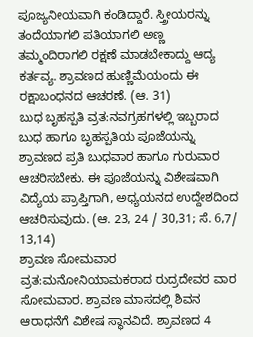ಪೂಜ್ಯನೀಯವಾಗಿ ಕಂಡಿದ್ದಾರೆ. ಸ್ತ್ರೀಯರನ್ನು ತಂದೆಯಾಗಲಿ ಪತಿಯಾಗಲಿ ಅಣ್ಣ ತಮ್ಮಂದಿರಾಗಲಿ ರಕ್ಷಣೆ ಮಾಡಬೇಕಾದ್ದು ಆದ್ಯ ಕರ್ತವ್ಯ. ಶ್ರಾವಣದ ಹುಣ್ಣಿಮೆಯಂದು ಈ ರಕ್ಷಾಬಂಧನದ ಆಚರಣೆ. (ಆ. 31)
ಬುಧ ಬೃಹಸ್ಪತಿ ವ್ರತ:ನವಗ್ರಹಗಳಲ್ಲಿ ಇಬ್ಬರಾದ ಬುಧ ಹಾಗೂ ಬೃಹಸ್ಪತಿಯ ಪೂಜೆಯನ್ನು ಶ್ರಾವಣದ ಪ್ರತಿ ಬುಧವಾರ ಹಾಗೂ ಗುರುವಾರ ಆಚರಿಸಬೇಕು. ಈ ಪೂಜೆಯನ್ನು ವಿಶೇಷವಾಗಿ ವಿದ್ಯೆಯ ಪ್ರಾಪ್ತಿಗಾಗಿ, ಅಧ್ಯಯನದ ಉದ್ದೇಶದಿಂದ ಆಚರಿಸುವುದು. (ಆ. 23, 24 / 30,31; ಸೆ. 6,7/ 13,14)
ಶ್ರಾವಣ ಸೋಮವಾರ ವ್ರತ:ಮನೋನಿಯಾಮಕರಾದ ರುದ್ರದೇವರ ವಾರ ಸೋಮವಾರ. ಶ್ರಾವಣ ಮಾಸದಲ್ಲಿ ಶಿವನ ಆರಾಧನೆಗೆ ವಿಶೇಷ ಸ್ಥಾನವಿದೆ. ಶ್ರಾವಣದ 4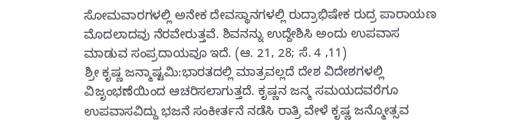ಸೋಮವಾರಗಳಲ್ಲಿ ಅನೇಕ ದೇವಸ್ಥಾನಗಳಲ್ಲಿ ರುದ್ರಾಭಿಷೇಕ ರುದ್ರ ಪಾರಾಯಣ ಮೊದಲಾದವು ನೆರವೇರುತ್ತವೆ. ಶಿವನನ್ನು ಉದ್ದೇಶಿಸಿ ಅಂದು ಉಪವಾಸ ಮಾಡುವ ಸಂಪ್ರದಾಯವೂ ಇದೆ. (ಆ. 21, 28; ಸೆ. 4 ,11)
ಶ್ರೀ ಕೃಷ್ಣ ಜನ್ಮಾಷ್ಟಮಿ:ಭಾರತದಲ್ಲಿ ಮಾತ್ರವಲ್ಲದೆ ದೇಶ ವಿದೇಶಗಳಲ್ಲಿ ವಿಜೃಂಭಣೆಯಿಂದ ಆಚರಿಸಲಾಗುತ್ತದೆ. ಕೃಷ್ಣನ ಜನ್ಮ ಸಮಯದವರೆಗೂ ಉಪವಾಸವಿದ್ದು ಭಜನೆ ಸಂಕೀರ್ತನೆ ನಡೆಸಿ ರಾತ್ರಿ ವೇಳೆ ಕೃಷ್ಣ ಜನ್ಮೋತ್ಸವ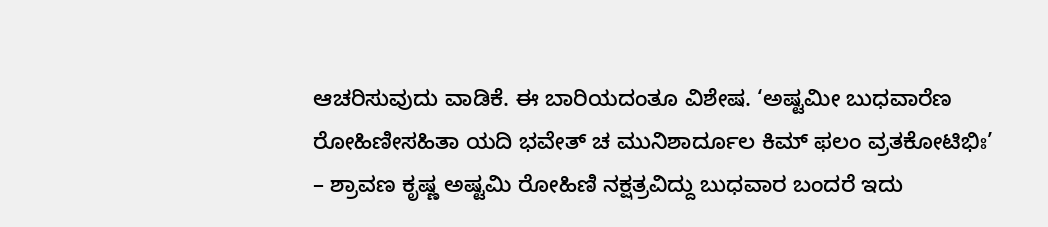ಆಚರಿಸುವುದು ವಾಡಿಕೆ. ಈ ಬಾರಿಯದಂತೂ ವಿಶೇಷ. ‘ಅಷ್ಟಮೀ ಬುಧವಾರೆಣ ರೋಹಿಣೀಸಹಿತಾ ಯದಿ ಭವೇತ್ ಚ ಮುನಿಶಾರ್ದೂಲ ಕಿಮ್ ಫಲಂ ವ್ರತಕೋಟಿಭಿಃ’ – ಶ್ರಾವಣ ಕೃಷ್ಣ ಅಷ್ಟಮಿ ರೋಹಿಣಿ ನಕ್ಷತ್ರವಿದ್ದು ಬುಧವಾರ ಬಂದರೆ ಇದು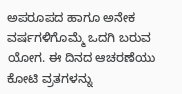ಅಪರೂಪದ ಹಾಗೂ ಅನೇಕ ವರ್ಷಗಳಿಗೊಮ್ಮೆ ಒದಗಿ ಬರುವ ಯೋಗ. ಈ ದಿನದ ಆಚರಣೆಯು ಕೋಟಿ ವ್ರತಗಳನ್ನು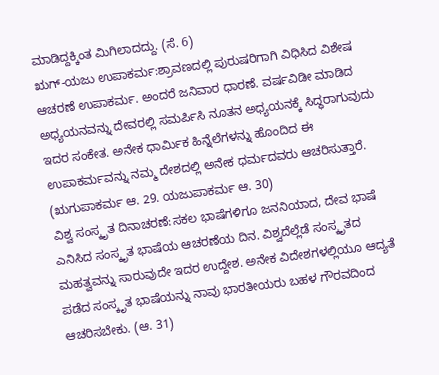ಮಾಡಿದ್ದಕ್ಕಿಂತ ಮಿಗಿಲಾದದ್ದು. (ಸೆ. 6)
ಋಗ್-ಯಜು ಉಪಾಕರ್ಮ:ಶ್ರಾವಣದಲ್ಲಿ ಪುರುಷರಿಗಾಗಿ ವಿಧಿಸಿದ ವಿಶೇಷ ಆಚರಣೆ ಉಪಾಕರ್ಮ. ಅಂದರೆ ಜನಿವಾರ ಧಾರಣೆ. ವರ್ಷವಿಡೀ ಮಾಡಿದ ಅಧ್ಯಯನವನ್ನು ದೇವರಲ್ಲಿ ಸಮರ್ಪಿಸಿ ನೂತನ ಅಧ್ಯಯನಕ್ಕೆ ಸಿದ್ಧರಾಗುವುದು ಇದರ ಸಂಕೇತ. ಅನೇಕ ಧಾರ್ವಿುಕ ಹಿನ್ನೆಲೆಗಳನ್ನು ಹೊಂದಿದ ಈ ಉಪಾಕರ್ಮವನ್ನು ನಮ್ಮ ದೇಶದಲ್ಲಿ ಅನೇಕ ಧರ್ಮದವರು ಆಚರಿಸುತ್ತಾರೆ. (ಋಗುಪಾಕರ್ಮ ಆ. 29. ಯಜುಪಾಕರ್ಮ ಆ. 30)
ವಿಶ್ವ ಸಂಸ್ಕೃತ ದಿನಾಚರಣೆ:ಸಕಲ ಭಾಷೆಗಳಿಗೂ ಜನನಿಯಾದ, ದೇವ ಭಾಷೆ ಎನಿಸಿದ ಸಂಸ್ಕೃತ ಭಾಷೆಯ ಆಚರಣೆಯ ದಿನ. ವಿಶ್ವದೆಲ್ಲೆಡೆ ಸಂಸ್ಕೃತದ ಮಹತ್ವವನ್ನು ಸಾರುವುದೇ ಇದರ ಉದ್ದೇಶ. ಅನೇಕ ವಿದೇಶಗಳಲ್ಲಿಯೂ ಆದ್ಯತೆ ಪಡೆದ ಸಂಸ್ಕೃತ ಭಾಷೆಯನ್ನು ನಾವು ಭಾರತೀಯರು ಬಹಳ ಗೌರವದಿಂದ ಆಚರಿಸಬೇಕು. (ಆ. 31)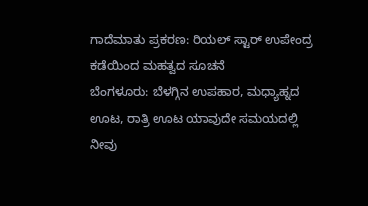ಗಾದೆಮಾತು ಪ್ರಕರಣ: ರಿಯಲ್ ಸ್ಟಾರ್ ಉಪೇಂದ್ರ ಕಡೆಯಿಂದ ಮಹತ್ವದ ಸೂಚನೆ
ಬೆಂಗಳೂರು: ಬೆಳಗ್ಗಿನ ಉಪಹಾರ, ಮಧ್ಯಾಹ್ನದ ಊಟ, ರಾತ್ರಿ ಊಟ ಯಾವುದೇ ಸಮಯದಲ್ಲಿ ನೀವು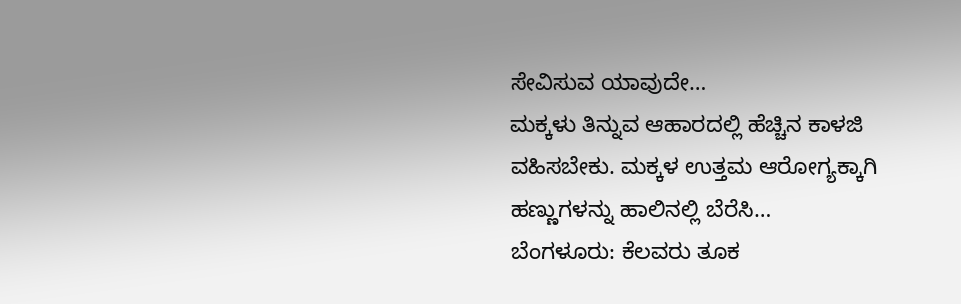ಸೇವಿಸುವ ಯಾವುದೇ…
ಮಕ್ಕಳು ತಿನ್ನುವ ಆಹಾರದಲ್ಲಿ ಹೆಚ್ಚಿನ ಕಾಳಜಿ ವಹಿಸಬೇಕು. ಮಕ್ಕಳ ಉತ್ತಮ ಆರೋಗ್ಯಕ್ಕಾಗಿ ಹಣ್ಣುಗಳನ್ನು ಹಾಲಿನಲ್ಲಿ ಬೆರೆಸಿ…
ಬೆಂಗಳೂರು: ಕೆಲವರು ತೂಕ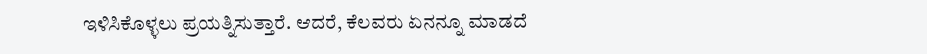ಇಳಿಸಿಕೊಳ್ಳಲು ಪ್ರಯತ್ನಿಸುತ್ತಾರೆ. ಆದರೆ, ಕೆಲವರು ಏನನ್ನೂ ಮಾಡದೆ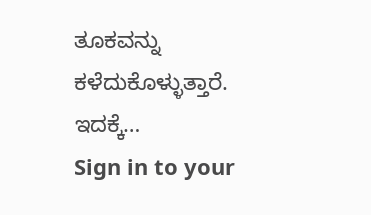ತೂಕವನ್ನು ಕಳೆದುಕೊಳ್ಳುತ್ತಾರೆ. ಇದಕ್ಕೆ…
Sign in to your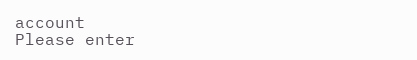account
Please enter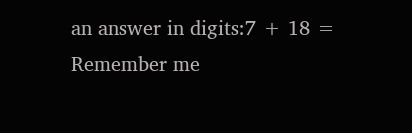an answer in digits:7 + 18 =
Remember me